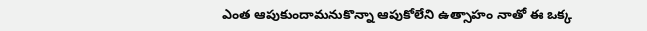ఎంత ఆపుకుందామనుకొన్నా ఆపుకోలేని ఉత్సాహం నాతో ఈ ఒక్క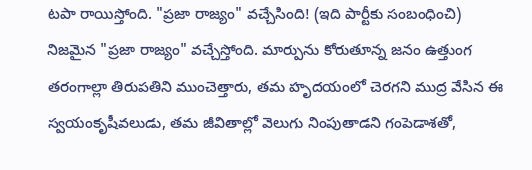టపా రాయిస్తోంది. "ప్రజా రాజ్యం" వచ్చేసింది! (ఇది పార్టీకు సంబంధించి) నిజమైన "ప్రజా రాజ్యం" వచ్చేస్తోంది. మార్పును కోరుతూన్న జనం ఉత్తుంగ తరంగాల్లా తిరుపతిని ముంచెత్తారు, తమ హృదయంలో చెరగని ముద్ర వేసిన ఈ స్వయంకృషీవలుడు, తమ జీవితాల్లో వెలుగు నింపుతాడని గంపెడాశతో,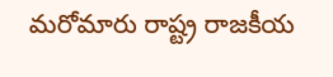మరోమారు రాష్ట్ర రాజకీయ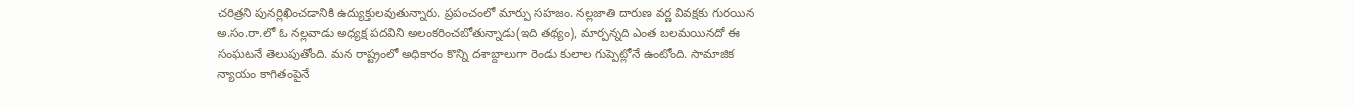చరిత్రని పునర్లిఖించడానికి ఉద్యుక్తులవుతున్నారు. ప్రపంచంలో మార్పు సహజం. నల్లజాతి దారుణ వర్ణ వివక్షకు గురయిన అ.సం.రా.లో ఓ నల్లవాడు అధ్యక్ష పదవిని అలంకరించబోతున్నాడు(ఇది తథ్యం), మార్పన్నది ఎంత బలమయినదో ఈ సంఘటనే తెలుపుతోంది. మన రాష్ట్రంలో అధికారం కొన్ని దశాబ్దాలుగా రెండు కులాల గుప్పెట్లోనే ఉంటోంది. సామాజిక న్యాయం కాగితంపైనే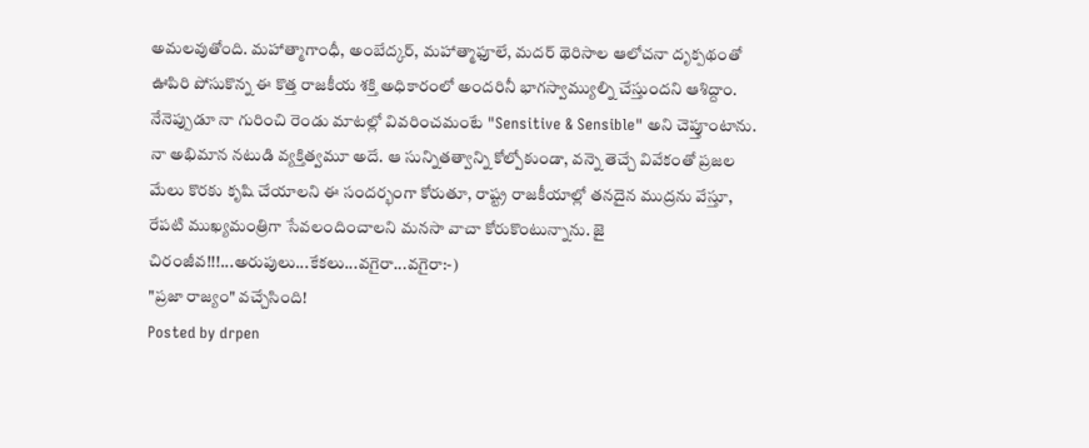అమలవుతోంది. మహాత్మాగాంధీ, అంబేద్కర్, మహాత్మాఫూలే, మదర్ థెరిసాల ఆలోచనా దృక్పథంతో ఊపిరి పోసుకొన్న ఈ కొత్త రాజకీయ శక్తి అధికారంలో అందరినీ భాగస్వామ్యుల్ని చేస్తుందని ఆశిద్దాం. నేనెప్పుడూ నా గురించి రెండు మాటల్లో వివరించమంటే "Sensitive & Sensible" అని చెప్తూంటాను. నా అభిమాన నటుడి వ్యక్తిత్వమూ అదే. ఆ సున్నితత్వాన్ని కోల్పోకుండా, వన్నె తెచ్చే వివేకంతో ప్రజల మేలు కొరకు కృషి చేయాలని ఈ సందర్భంగా కోరుతూ, రాష్ట్ర రాజకీయాల్లో తనదైన ముద్రను వేస్తూ, రేపటి ముఖ్యమంత్రిగా సేవలందించాలని మనసా వాచా కోరుకొంటున్నాను. జై చిరంజీవ!!!...అరుపులు...కేకలు...వగైరా...వగైరా:-)
"ప్రజా రాజ్యం" వచ్చేసింది!
Posted by drpen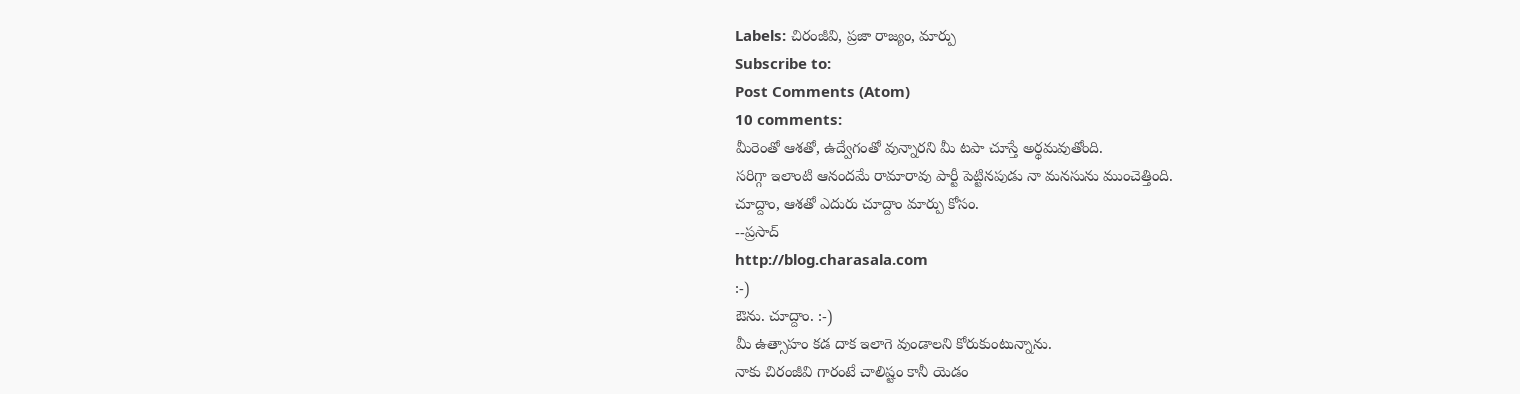Labels: చిరంజీవి, ప్రజా రాజ్యం, మార్పు
Subscribe to:
Post Comments (Atom)
10 comments:
మీరెంతో ఆశతో, ఉద్వేగంతో వున్నారని మీ టపా చూస్తే అర్థమవుతోంది.
సరిగ్గా ఇలాంటి ఆనందమే రామారావు పార్టీ పెట్టినపుడు నా మనసును ముంచెత్తింది.
చూద్దాం, ఆశతో ఎదురు చూద్దాం మార్పు కోసం.
--ప్రసాద్
http://blog.charasala.com
:-)
ఔను. చూద్దాం. :-)
మీ ఉత్సాహం కడ దాక ఇలాగె వుండాలని కోరుకుంటున్నాను.
నాకు చిరంజీవి గారంటే చాలిష్టం కానీ యెడం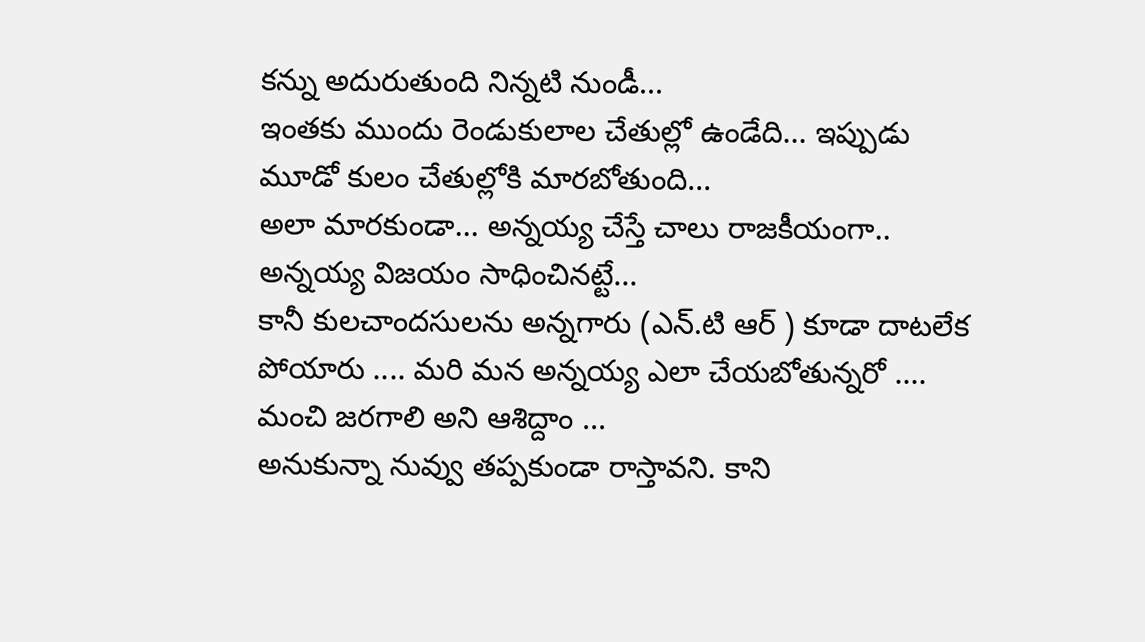కన్ను అదురుతుంది నిన్నటి నుండీ...
ఇంతకు ముందు రెండుకులాల చేతుల్లో ఉండేది... ఇప్పుడు మూడో కులం చేతుల్లోకి మారబోతుంది...
అలా మారకుండా... అన్నయ్య చేస్తే చాలు రాజకీయంగా.. అన్నయ్య విజయం సాధించినట్టే...
కానీ కులచాందసులను అన్నగారు (ఎన్.టి ఆర్ ) కూడా దాటలేక పోయారు .... మరి మన అన్నయ్య ఎలా చేయబోతున్నరో ....
మంచి జరగాలి అని ఆశిద్దాం ...
అనుకున్నా నువ్వు తప్పకుండా రాస్తావని. కాని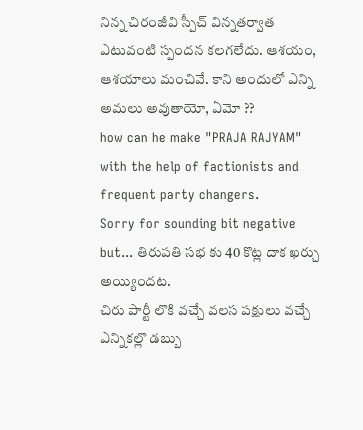నిన్న చిరంజీవి స్పీచ్ విన్నతర్వాత ఎటువంటి స్పందన కలగలేదు. ఆశయం, ఆశయాలు మంచివే. కాని అందులో ఎన్ని అమలు అవుతాయో, ఏమో ??
how can he make "PRAJA RAJYAM" with the help of factionists and frequent party changers.
Sorry for sounding bit negative but... తిరుపతి సభ కు 40 కొట్ల దాక ఖర్చు అయ్యిందట.
చిరు పార్టీ లొకి వచ్చే వలస పక్షులు వచ్చే ఎన్నికల్లొ డబ్బు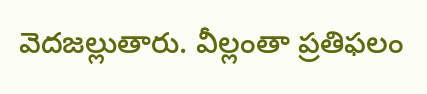వెదజల్లుతారు. వీల్లంతా ప్రతిఫలం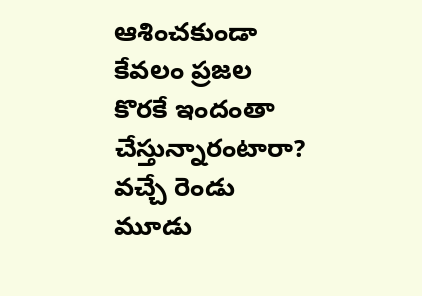ఆశించకుండా కేవలం ప్రజల కొరకే ఇందంతా చేస్తున్నారంటారా? వచ్చే రెండు మూడు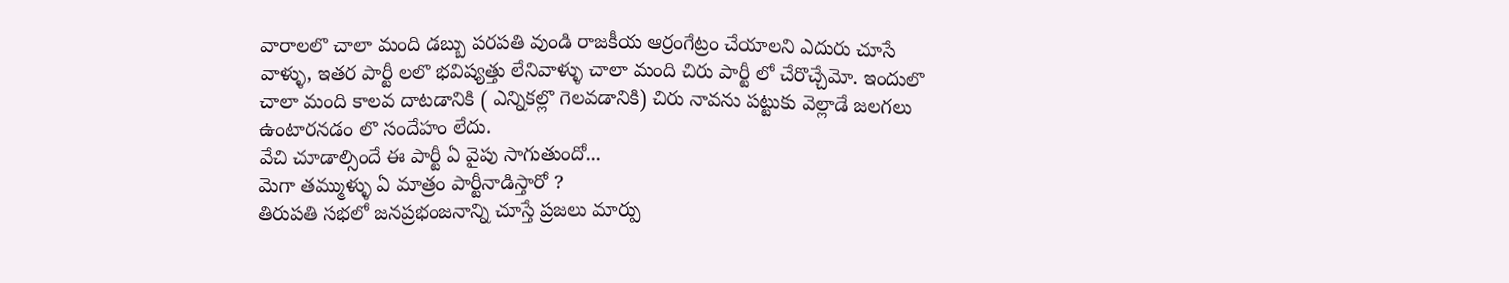వారాలలొ చాలా మంది డబ్బు పరపతి వుండి రాజకీయ ఆర్రంగేట్రం చేయాలని ఎదురు చూసే వాళ్ళు, ఇతర పార్టీ లలొ భవిష్యత్తు లేనివాళ్ళు చాలా మంది చిరు పార్టీ లో చేరొచ్చేమో. ఇందులొ చాలా మంది కాలవ దాటడానికి ( ఎన్నికల్లొ గెలవడానికి) చిరు నావను పట్టుకు వెల్లాడే జలగలు ఉంటారనడం లొ సందేహం లేదు.
వేచి చూడాల్సిందే ఈ పార్టీ ఏ వైపు సాగుతుందో...
మెగా తమ్ముళ్ళు ఏ మాత్రం పార్టీనాడిస్తారో ?
తిరుపతి సభలో జనప్రభంజనాన్ని చూస్తే ప్రజలు మార్పు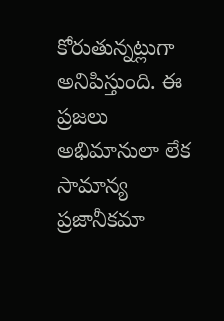కోరుతున్నట్లుగా అనిపిస్తుంది. ఈ ప్రజలు అభిమానులా లేక సామాన్య ప్రజానీకమా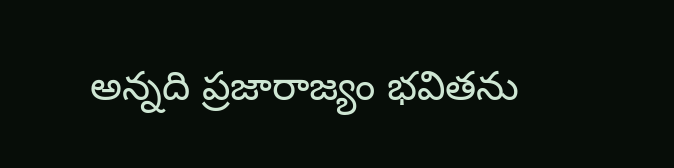అన్నది ప్రజారాజ్యం భవితను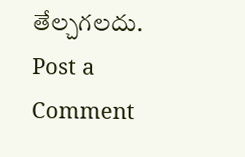తేల్చగలదు.
Post a Comment